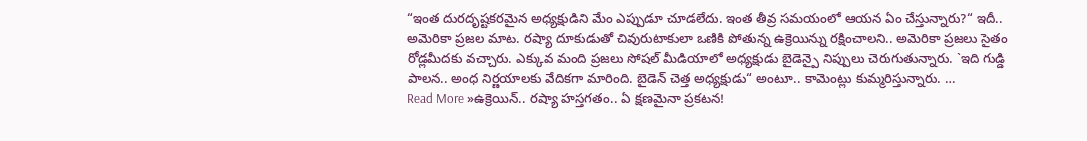“ఇంత దురదృష్టకరమైన అధ్యక్షుడిని మేం ఎప్పుడూ చూడలేదు. ఇంత తీవ్ర సమయంలో ఆయన ఏం చేస్తున్నారు?“ ఇదీ.. అమెరికా ప్రజల మాట. రష్యా దూకుడుతో చివురుటాకులా ఒణికి పోతున్న ఉక్రెయిన్ను రక్షించాలని.. అమెరికా ప్రజలు సైతం రోడ్లమీదకు వచ్చారు. ఎక్కువ మంది ప్రజలు సోషల్ మీడియాలో అధ్యక్షుడు బైడెన్పై నిప్పులు చెరుగుతున్నారు. `ఇది గుడ్డి పాలన.. అంధ నిర్ణయాలకు వేదికగా మారింది. బైడెన్ చెత్త అధ్యక్షుడు“ అంటూ.. కామెంట్లు కుమ్మరిస్తున్నారు. …
Read More »ఉక్రెయిన్.. రష్యా హస్తగతం.. ఏ క్షణమైనా ప్రకటన!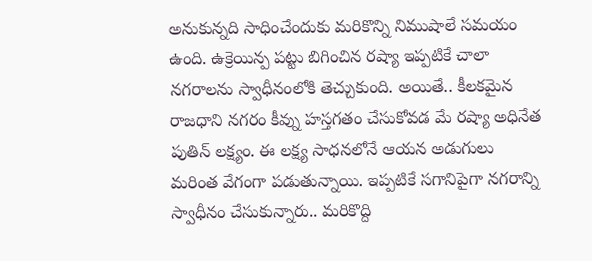అనుకున్నది సాధించేందుకు మరికొన్ని నిముషాలే సమయం ఉంది. ఉక్రెయిన్ప పట్టు బిగించిన రష్యా ఇప్పటికే చాలా నగరాలను స్వాధీనంలోకి తెచ్చుకుంది. అయితే.. కీలకమైన రాజధాని నగరం కీవ్ను హస్తగతం చేసుకోవడ మే రష్యా అధినేత పుతిన్ లక్ష్యం. ఈ లక్ష్య సాధనలోనే ఆయన అడుగులు మరింత వేగంగా పడుతున్నాయి. ఇప్పటికే సగానిపైగా నగరాన్ని స్వాధీనం చేసుకున్నారు.. మరికొద్ది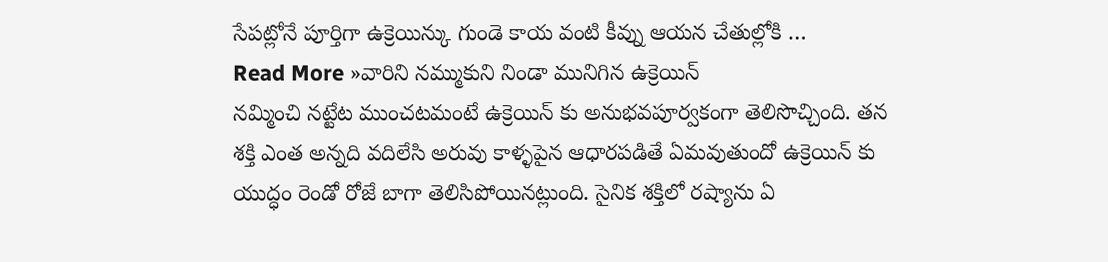సేపట్లోనే పూర్తిగా ఉక్రెయిన్కు గుండె కాయ వంటి కీవ్ను ఆయన చేతుల్లోకి …
Read More »వారిని నమ్ముకుని నిండా మునిగిన ఉక్రెయిన్
నమ్మించి నట్టేట ముంచటమంటే ఉక్రెయిన్ కు అనుభవపూర్వకంగా తెలిసొచ్చింది. తన శక్తి ఎంత అన్నది వదిలేసి అరువు కాళ్ళపైన ఆధారపడితే ఏమవుతుందో ఉక్రెయిన్ కు యుద్ధం రెండో రోజే బాగా తెలిసిపోయినట్లుంది. సైనిక శక్తిలో రష్యాను ఏ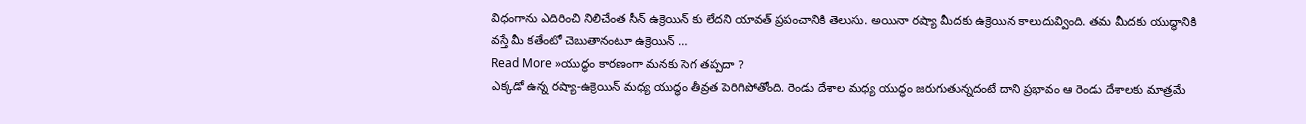విధంగాను ఎదిరించి నిలిచేంత సీన్ ఉక్రెయిన్ కు లేదని యావత్ ప్రపంచానికి తెలుసు. అయినా రష్యా మీదకు ఉక్రెయిన కాలుదువ్వింది. తమ మీదకు యుద్ధానికి వస్తే మీ కతేంటో చెబుతానంటూ ఉక్రెయిన్ …
Read More »యుద్ధం కారణంగా మనకు సెగ తప్పదా ?
ఎక్కడో ఉన్న రష్యా-ఉక్రెయిన్ మధ్య యుద్ధం తీవ్రత పెరిగిపోతోంది. రెండు దేశాల మధ్య యుద్ధం జరుగుతున్నదంటే దాని ప్రభావం ఆ రెండు దేశాలకు మాత్రమే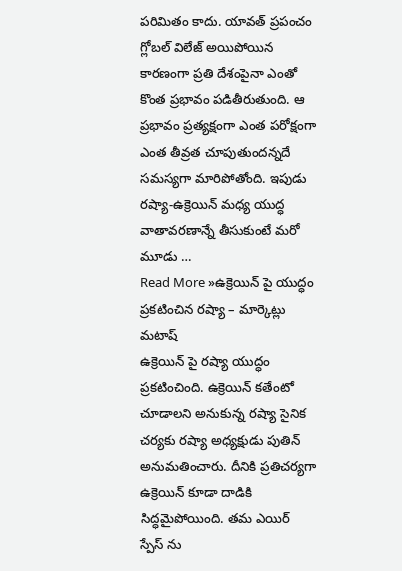పరిమితం కాదు. యావత్ ప్రపంచం గ్లోబల్ విలేజ్ అయిపోయిన కారణంగా ప్రతి దేశంపైనా ఎంతో కొంత ప్రభావం పడితీరుతుంది. ఆ ప్రభావం ప్రత్యక్షంగా ఎంత పరోక్షంగా ఎంత తీవ్రత చూపుతుందన్నదే సమస్యగా మారిపోతోంది. ఇపుడు రష్యా-ఉక్రెయిన్ మధ్య యుద్ధ వాతావరణాన్నే తీసుకుంటే మరో మూడు …
Read More »ఉక్రెయిన్ పై యుద్ధం ప్రకటించిన రష్యా – మార్కెట్లు మటాష్
ఉక్రెయిన్ పై రష్యా యుద్ధం ప్రకటించింది. ఉక్రెయిన్ కతేంటో చూడాలని అనుకున్న రష్యా సైనిక చర్యకు రష్యా అధ్యక్షుడు పుతిన్ అనుమతించారు. దీనికి ప్రతిచర్యగా ఉక్రెయిన్ కూడా దాడికి సిద్ధమైపోయింది. తమ ఎయిర్ స్పేస్ ను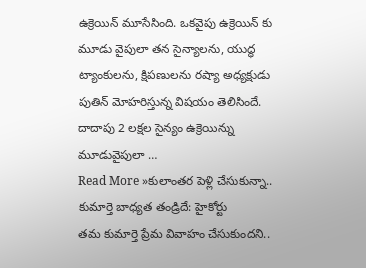ఉక్రెయిన్ మూసేసింది. ఒకవైపు ఉక్రెయిన్ కు మూడు వైపులా తన సైన్యాలను, యుద్ధ ట్యాంకులను, క్షిపణులను రష్యా అధ్యక్షుడు పుతిన్ మోహరిస్తున్న విషయం తెలిసిందే. దాదాపు 2 లక్షల సైన్యం ఉక్రెయిన్ను మూడువైపులా …
Read More »కులాంతర పెళ్లి చేసుకున్నా.. కుమార్తె బాధ్యత తండ్రిదే: హైకోర్టు
తమ కుమార్తె ప్రేమ వివాహం చేసుకుందని..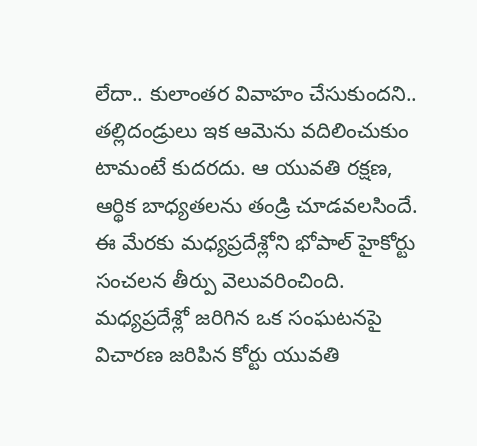లేదా.. కులాంతర వివాహం చేసుకుందని.. తల్లిదండ్రులు ఇక ఆమెను వదిలించుకుం టామంటే కుదరదు. ఆ యువతి రక్షణ, ఆర్థిక బాధ్యతలను తండ్రి చూడవలసిందే. ఈ మేరకు మధ్యప్రదేశ్లోని భోపాల్ హైకోర్టు సంచలన తీర్పు వెలువరించింది. మధ్యప్రదేశ్లో జరిగిన ఒక సంఘటనపై విచారణ జరిపిన కోర్టు యువతి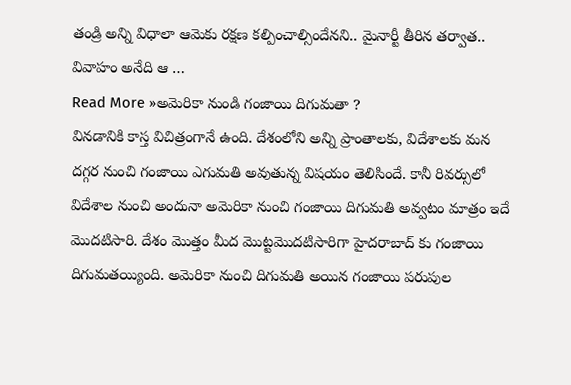తండ్రి అన్ని విధాలా ఆమెకు రక్షణ కల్పించాల్సిందేనని.. మైనార్టీ తీరిన తర్వాత.. వివాహం అనేది ఆ …
Read More »అమెరికా నుండి గంజాయి దిగుమతా ?
వినడానికి కాస్త విచిత్రంగానే ఉంది. దేశంలోని అన్ని ప్రాంతాలకు, విదేశాలకు మన దగ్గర నుంచి గంజాయి ఎగుమతి అవుతున్న విషయం తెలిసిందే. కానీ రివర్సులో విదేశాల నుంచి అందునా అమెరికా నుంచి గంజాయి దిగుమతి అవ్వటం మాత్రం ఇదే మొదటిసారి. దేశం మొత్తం మీద మొట్టమొదటిసారిగా హైదరాబాద్ కు గంజాయి దిగుమతయ్యింది. అమెరికా నుంచి దిగుమతి అయిన గంజాయి పరుపుల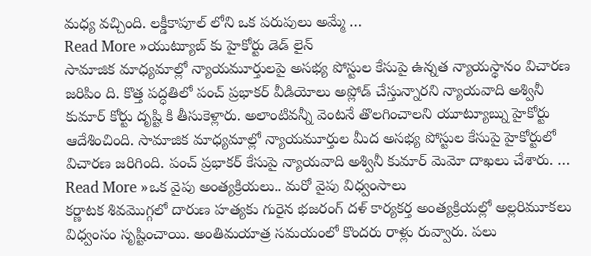మధ్య వచ్చింది. లక్డీకాపూల్ లోని ఒక పరుపులు అమ్మే …
Read More »యుట్యూబ్ కు హైకోర్టు డెడ్ లైన్
సామాజిక మాధ్యమాల్లో న్యాయమూర్తులపై అసభ్య పోస్టుల కేసుపై ఉన్నత న్యాయస్థానం విచారణ జరిపిం ది. కొత్త పద్ధతిలో పంచ్ ప్రభాకర్ వీడియోలు అప్లోడ్ చేస్తున్నారని న్యాయవాది అశ్వినీ కుమార్ కోర్టు దృష్టి కి తీసుకెళ్లారు. అలాంటివన్నీ వెంటనే తొలగించాలని యూట్యూబ్ను హైకోర్టు ఆదేశించింది. సామాజిక మాధ్యమాల్లో న్యాయమూర్తుల మీద అసభ్య పోస్టుల కేసుపై హైకోర్టులో విచారణ జరిగింది. పంచ్ ప్రభాకర్ కేసుపై న్యాయవాది అశ్వినీ కుమార్ మెమో దాఖలు చేశారు. …
Read More »ఒక వైపు అంత్యక్రియలు.. మరో వైపు విధ్వంసాలు
కర్ణాటక శివమొగ్గలో దారుణ హత్యకు గురైన భజరంగ్ దళ్ కార్యకర్త అంత్యక్రియల్లో అల్లరిమూకలు విధ్వంసం సృష్టించాయి. అంతిమయాత్ర సమయంలో కొందరు రాళ్లు రువ్వారు. పలు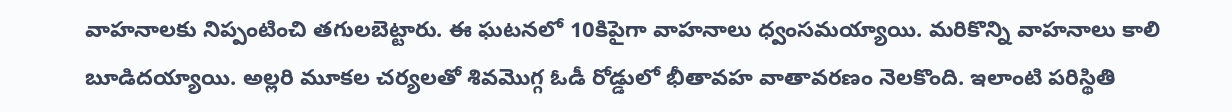వాహనాలకు నిప్పంటించి తగులబెట్టారు. ఈ ఘటనలో 10కిపైగా వాహనాలు ధ్వంసమయ్యాయి. మరికొన్ని వాహనాలు కాలి బూడిదయ్యాయి. అల్లరి మూకల చర్యలతో శివమొగ్గ ఓడీ రోడ్డులో భీతావహ వాతావరణం నెలకొంది. ఇలాంటి పరిస్థితి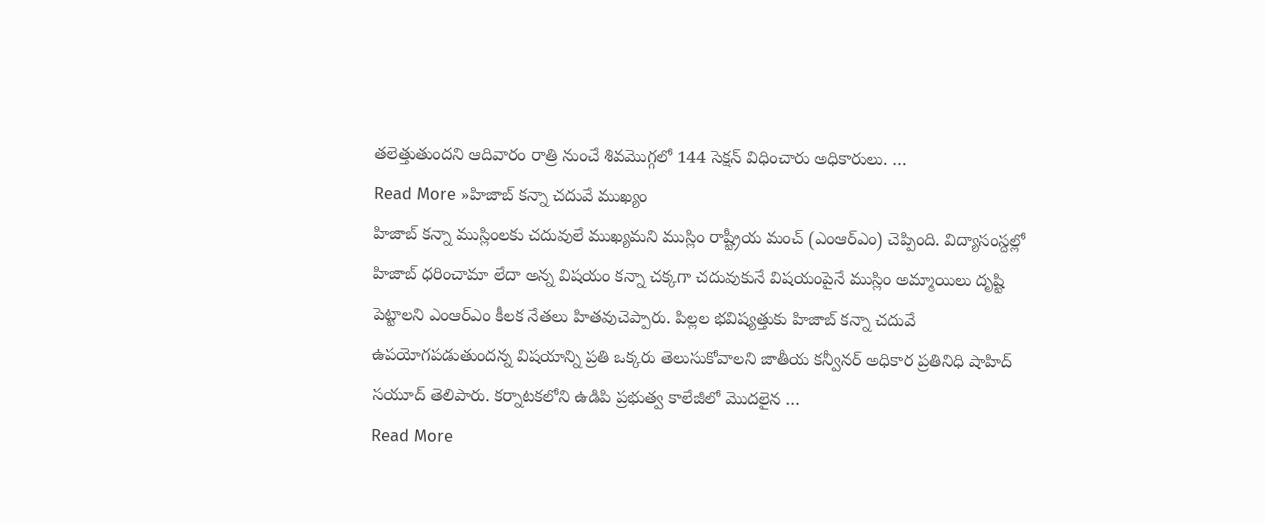తలెత్తుతుందని ఆదివారం రాత్రి నుంచే శివమొగ్గలో 144 సెక్షన్ విధించారు అధికారులు. …
Read More »హిజాబ్ కన్నా చదువే ముఖ్యం
హిజాబ్ కన్నా ముస్లింలకు చదువులే ముఖ్యమని ముస్లిం రాష్ట్రీయ మంచ్ (ఎంఆర్ఎం) చెప్పింది. విద్యాసంస్దల్లో హిజాబ్ ధరించామా లేదా అన్న విషయం కన్నా చక్కగా చదువుకునే విషయంపైనే ముస్లిం అమ్మాయిలు దృష్టి పెట్టాలని ఎంఆర్ఎం కీలక నేతలు హితవుచెప్పారు. పిల్లల భవిష్యత్తుకు హిజాబ్ కన్నా చదువే ఉపయోగపడుతుందన్న విషయాన్ని ప్రతి ఒక్కరు తెలుసుకోవాలని జాతీయ కన్వీనర్ అధికార ప్రతినిధి షాహిద్ సయూద్ తెలిపారు. కర్నాటకలోని ఉడిపి ప్రభుత్వ కాలేజీలో మొదలైన …
Read More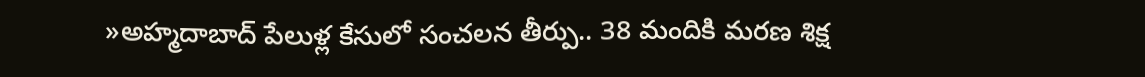»అహ్మదాబాద్ పేలుళ్ల కేసులో సంచలన తీర్పు.. 38 మందికి మరణ శిక్ష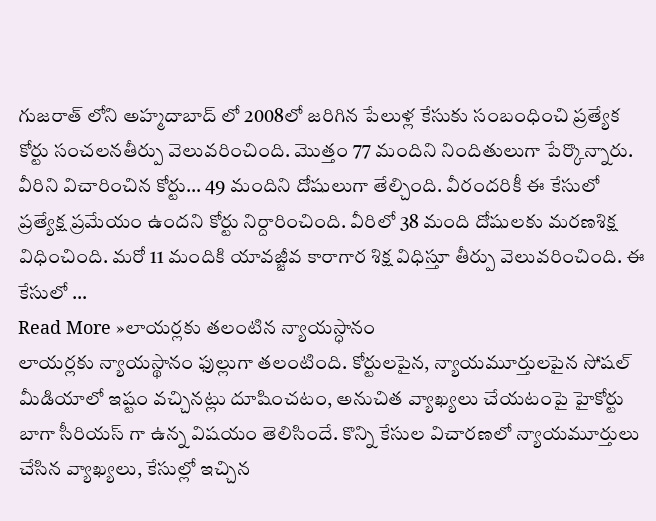గుజరాత్ లోని అహ్మదాబాద్ లో 2008లో జరిగిన పేలుళ్ల కేసుకు సంబంధించి ప్రత్యేక కోర్టు సంచలనతీర్పు వెలువరించింది. మొత్తం 77 మందిని నిందితులుగా పేర్కొన్నారు. వీరిని విచారించిన కోర్టు… 49 మందిని దోషులుగా తేల్చింది. వీరందరికీ ఈ కేసులో ప్రత్యేక్ష ప్రమేయం ఉందని కోర్టు నిర్దారించింది. వీరిలో 38 మంది దోషులకు మరణశిక్ష విధించింది. మరో 11 మందికి యావజ్జీవ కారాగార శిక్ష విధిస్తూ తీర్పు వెలువరించింది. ఈ కేసులో …
Read More »లాయర్లకు తలంటిన న్యాయస్ధానం
లాయర్లకు న్యాయస్థానం ఫుల్లుగా తలంటింది. కోర్టులపైన, న్యాయమూర్తులపైన సోషల్ మీడియాలో ఇష్టం వచ్చినట్లు దూషించటం, అనుచిత వ్యాఖ్యలు చేయటంపై హైకోర్టు బాగా సీరియస్ గా ఉన్న విషయం తెలిసిందే. కొన్ని కేసుల విచారణలో న్యాయమూర్తులు చేసిన వ్యాఖ్యలు, కేసుల్లో ఇచ్చిన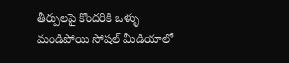తీర్పులపై కొందరికి ఒళ్ళు మండిపోయి సోషల్ మీడియాలో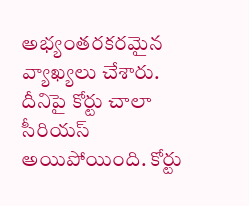అభ్యంతరకరమైన వ్యాఖ్యలు చేశారు. దీనిపై కోర్టు చాలా సీరియస్ అయిపోయింది. కోర్టు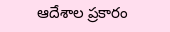ఆదేశాల ప్రకారం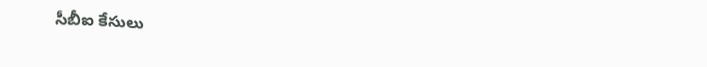సీబీఐ కేసులు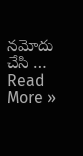నమోదు చేసి …
Read More »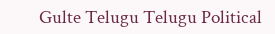Gulte Telugu Telugu Political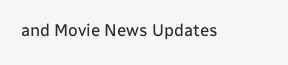and Movie News Updates